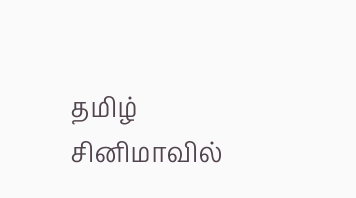தமிழ் சினிமாவில்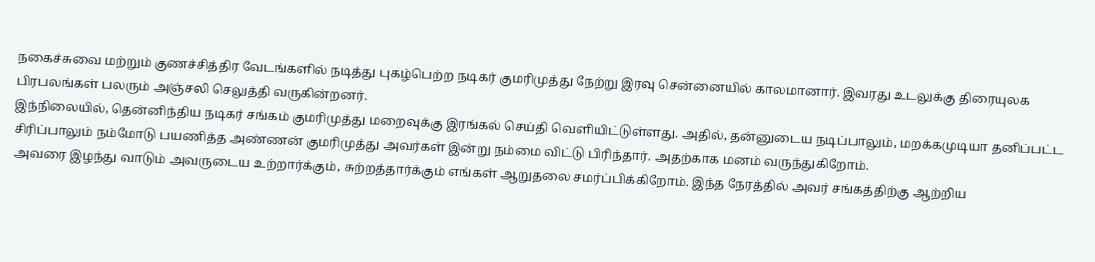நகைச்சுவை மற்றும் குணச்சித்திர வேடங்களில் நடித்து புகழ்பெற்ற நடிகர் குமரிமுத்து நேற்று இரவு சென்னையில் காலமானார். இவரது உடலுக்கு திரையுலக பிரபலங்கள் பலரும் அஞ்சலி செலுத்தி வருகின்றனர்.
இந்நிலையில், தென்னிந்திய நடிகர் சங்கம் குமரிமுத்து மறைவுக்கு இரங்கல் செய்தி வெளியிட்டுள்ளது. அதில், தன்னுடைய நடிப்பாலும், மறக்கமுடியா தனிப்பட்ட சிரிப்பாலும் நம்மோடு பயணித்த அண்ணன் குமரிமுத்து அவர்கள் இன்று நம்மை விட்டு பிரிந்தார். அதற்காக மனம் வருந்துகிறோம்.
அவரை இழந்து வாடும் அவருடைய உற்றார்க்கும், சுற்றத்தார்க்கும் எங்கள் ஆறுதலை சமர்ப்பிக்கிறோம். இந்த நேரத்தில் அவர் சங்கத்திற்கு ஆற்றிய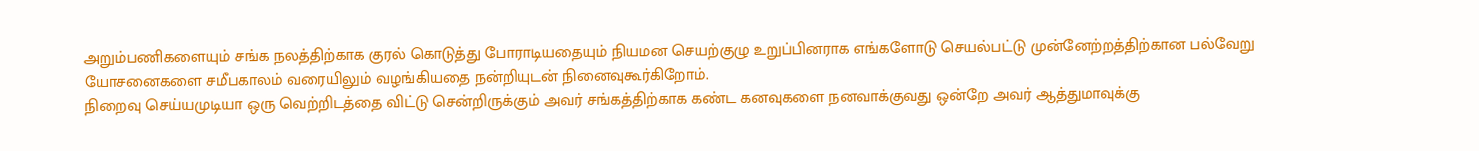அறும்பணிகளையும் சங்க நலத்திற்காக குரல் கொடுத்து போராடியதையும் நியமன செயற்குழு உறுப்பினராக எங்களோடு செயல்பட்டு முன்னேற்றத்திற்கான பல்வேறு யோசனைகளை சமீபகாலம் வரையிலும் வழங்கியதை நன்றியுடன் நினைவுகூர்கிறோம்.
நிறைவு செய்யமுடியா ஒரு வெற்றிடத்தை விட்டு சென்றிருக்கும் அவர் சங்கத்திற்காக கண்ட கனவுகளை நனவாக்குவது ஒன்றே அவர் ஆத்துமாவுக்கு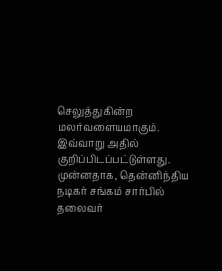செலுத்துகின்ற மலர்வளையமாகும். இவ்வாறு அதில் குறிப்பிடப்பட்டுள்ளது.
முன்னதாக, தென்னிந்திய நடிகர் சங்கம் சார்பில் தலைவர்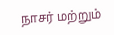நாசர் மற்றும்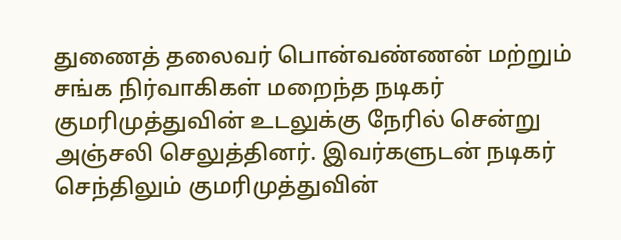துணைத் தலைவர் பொன்வண்ணன் மற்றும் சங்க நிர்வாகிகள் மறைந்த நடிகர் குமரிமுத்துவின் உடலுக்கு நேரில் சென்று அஞ்சலி செலுத்தினர். இவர்களுடன் நடிகர் செந்திலும் குமரிமுத்துவின்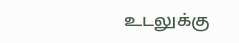உடலுக்கு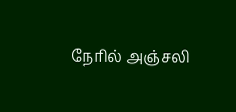நேரில் அஞ்சலி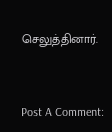செலுத்தினார்.


Post A Comment: